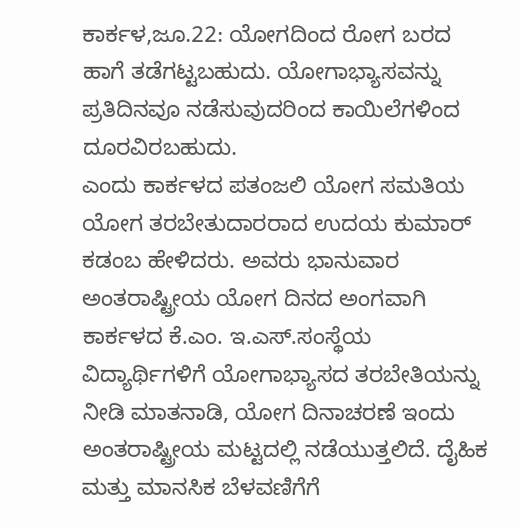ಕಾರ್ಕಳ,ಜೂ.22: ಯೋಗದಿಂದ ರೋಗ ಬರದ ಹಾಗೆ ತಡೆಗಟ್ಟಬಹುದು. ಯೋಗಾಭ್ಯಾಸವನ್ನು ಪ್ರತಿದಿನವೂ ನಡೆಸುವುದರಿಂದ ಕಾಯಿಲೆಗಳಿಂದ ದೂರವಿರಬಹುದು.
ಎಂದು ಕಾರ್ಕಳದ ಪತಂಜಲಿ ಯೋಗ ಸಮತಿಯ ಯೋಗ ತರಬೇತುದಾರರಾದ ಉದಯ ಕುಮಾರ್ ಕಡಂಬ ಹೇಳಿದರು. ಅವರು ಭಾನುವಾರ ಅಂತರಾಷ್ಟ್ರೀಯ ಯೋಗ ದಿನದ ಅಂಗವಾಗಿ ಕಾರ್ಕಳದ ಕೆ.ಎಂ. ಇ.ಎಸ್.ಸಂಸ್ಥೆಯ ವಿದ್ಯಾರ್ಥಿಗಳಿಗೆ ಯೋಗಾಭ್ಯಾಸದ ತರಬೇತಿಯನ್ನು ನೀಡಿ ಮಾತನಾಡಿ, ಯೋಗ ದಿನಾಚರಣೆ ಇಂದು ಅಂತರಾಷ್ಟ್ರೀಯ ಮಟ್ಟದಲ್ಲಿ ನಡೆಯುತ್ತಲಿದೆ. ದೈಹಿಕ ಮತ್ತು ಮಾನಸಿಕ ಬೆಳವಣಿಗೆಗೆ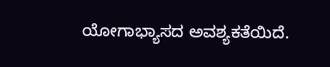ಯೋಗಾಭ್ಯಾಸದ ಅವಶ್ಯಕತೆಯಿದೆ.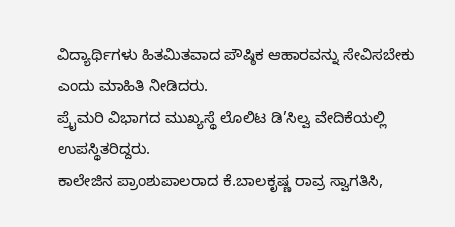ವಿದ್ಯಾರ್ಥಿಗಳು ಹಿತಮಿತವಾದ ಪೌಷ್ಠಿಕ ಆಹಾರವನ್ನು ಸೇವಿಸಬೇಕು ಎಂದು ಮಾಹಿತಿ ನೀಡಿದರು.
ಪ್ರೈಮರಿ ವಿಭಾಗದ ಮುಖ್ಯಸ್ಥೆ ಲೊಲಿಟ ಡಿ’ಸಿಲ್ವ ವೇದಿಕೆಯಲ್ಲಿ ಉಪಸ್ಥಿತರಿದ್ದರು.
ಕಾಲೇಜಿನ ಪ್ರಾಂಶುಪಾಲರಾದ ಕೆ.ಬಾಲಕೃಷ್ಣ ರಾವ್ರ ಸ್ವಾಗತಿಸಿ,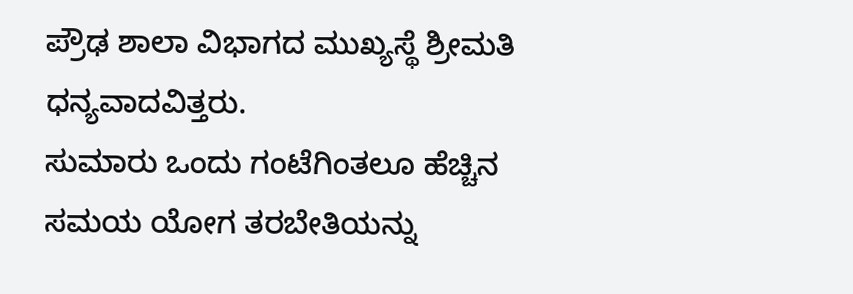ಪ್ರೌಢ ಶಾಲಾ ವಿಭಾಗದ ಮುಖ್ಯಸ್ಥೆ ಶ್ರೀಮತಿ ಧನ್ಯವಾದವಿತ್ತರು.
ಸುಮಾರು ಒಂದು ಗಂಟೆಗಿಂತಲೂ ಹೆಚ್ಚಿನ ಸಮಯ ಯೋಗ ತರಬೇತಿಯನ್ನು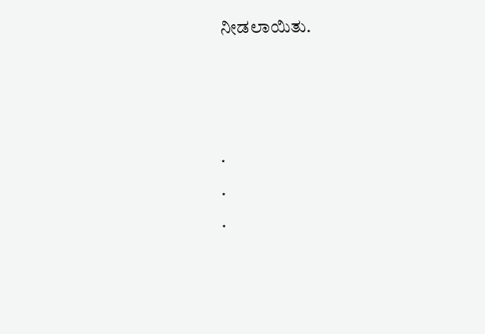ನೀಡಲಾಯಿತು.



.
.
.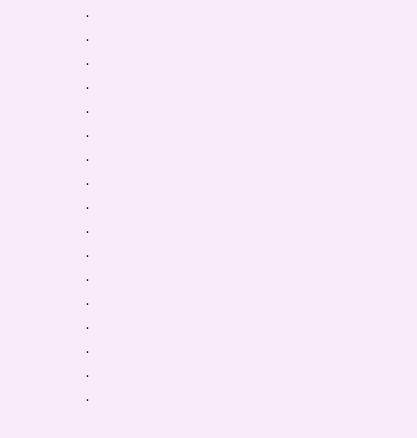.
.
.
.
.
.
.
.
.
.
.
.
.
.
.
.
.